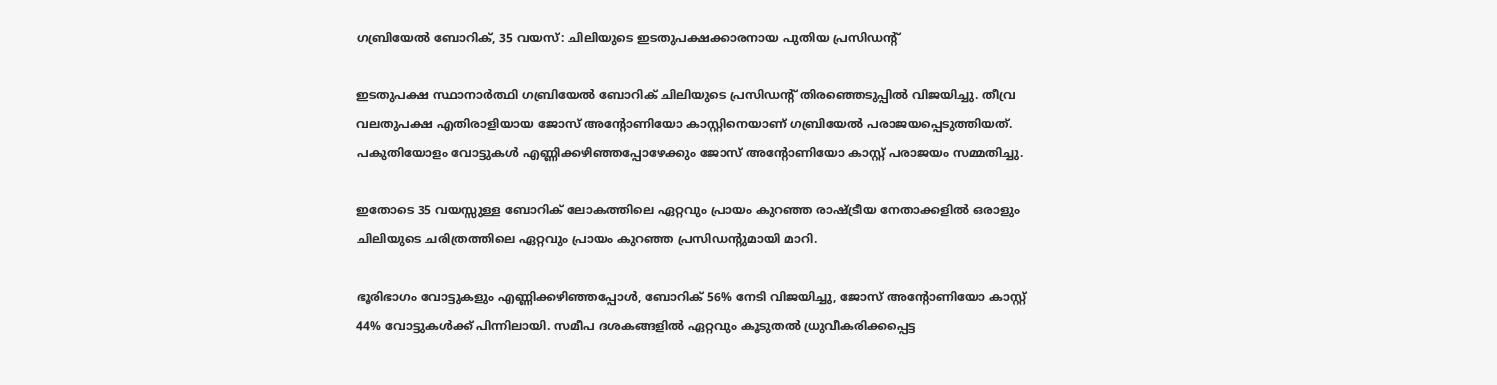ഗബ്രിയേൽ ബോറിക്, 35 വയസ്: ചിലിയുടെ ഇടതുപക്ഷക്കാരനായ പുതിയ പ്രസിഡന്റ്

ഇടതുപക്ഷ സ്ഥാനാർത്ഥി ഗബ്രിയേൽ ബോറിക് ചിലിയുടെ പ്രസിഡന്റ് തിരഞ്ഞെടുപ്പിൽ വിജയിച്ചു. തീവ്ര വലതുപക്ഷ എതിരാളിയായ ജോസ് അന്റോണിയോ കാസ്റ്റിനെയാണ് ഗബ്രിയേൽ പരാജയപ്പെടുത്തിയത്. പകുതിയോളം വോട്ടുകൾ എണ്ണിക്കഴിഞ്ഞപ്പോഴേക്കും ജോസ് അന്റോണിയോ കാസ്റ്റ് പരാജയം സമ്മതിച്ചു.

ഇതോടെ 35 വയസ്സുള്ള ബോറിക് ലോകത്തിലെ ഏറ്റവും പ്രായം കുറഞ്ഞ രാഷ്ട്രീയ നേതാക്കളിൽ ഒരാളും ചിലിയുടെ ചരിത്രത്തിലെ ഏറ്റവും പ്രായം കുറഞ്ഞ പ്രസിഡന്റുമായി മാറി.

ഭൂരിഭാഗം വോട്ടുകളും എണ്ണിക്കഴിഞ്ഞപ്പോൾ, ബോറിക് 56% നേടി വിജയിച്ചു, ജോസ് അന്റോണിയോ കാസ്റ്റ് 44% വോട്ടുകൾക്ക് പിന്നിലായി. സമീപ ദശകങ്ങളിൽ ഏറ്റവും കൂടുതൽ ധ്രുവീകരിക്കപ്പെട്ട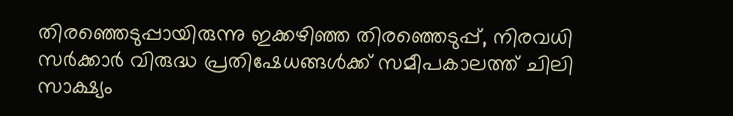തിരഞ്ഞെടുപ്പായിരുന്നു ഇക്കഴിഞ്ഞ തിരഞ്ഞെടുപ്പ്, നിരവധി സർക്കാർ വിരുദ്ധ പ്രതിഷേധങ്ങൾക്ക് സമീപകാലത്ത് ചിലി സാക്ഷ്യം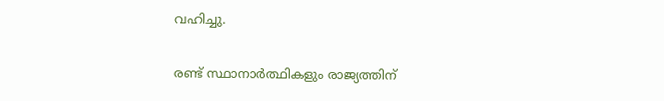വഹിച്ചു.

രണ്ട് സ്ഥാനാർത്ഥികളും രാജ്യത്തിന്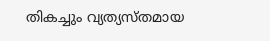തികച്ചും വ്യത്യസ്തമായ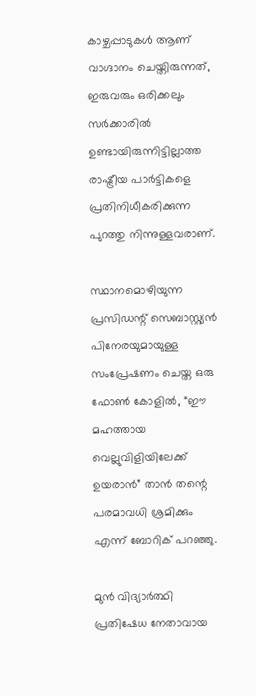കാഴ്ചപ്പാടുകൾ ആണ് വാഗ്ദാനം ചെയ്തിരുന്നത്, ഇരുവരും ഒരിക്കലും സർക്കാരിൽ ഉണ്ടായിരുന്നിട്ടില്ലാത്ത രാഷ്ട്രീയ പാർട്ടികളെ പ്രതിനിധീകരിക്കുന്ന പുറത്തു നിന്നുള്ളവരാണ്.

സ്ഥാനമൊഴിയുന്ന പ്രസിഡന്റ് സെബാസ്റ്റ്യൻ പിനേരയുമായുള്ള സംപ്രേഷണം ചെയ്ത ഒരു ഫോൺ കോളിൽ, “ഈ മഹത്തായ വെല്ലുവിളിയിലേക്ക് ഉയരാൻ” താൻ തന്റെ പരമാവധി ശ്രമിക്കും എന്ന് ബോറിക് പറഞ്ഞു.

മുൻ വിദ്യാർത്ഥി പ്രതിഷേധ നേതാവായ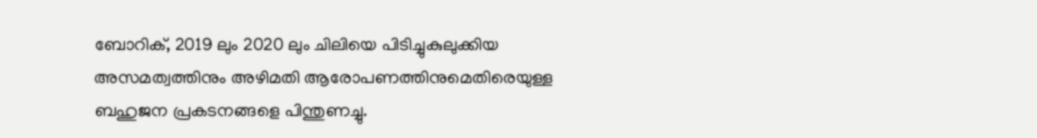ബോറിക്, 2019 ലും 2020 ലും ചിലിയെ പിടിച്ചുകുലുക്കിയ അസമത്വത്തിനും അഴിമതി ആരോപണത്തിനുമെതിരെയുള്ള ബഹുജന പ്രകടനങ്ങളെ പിന്തുണച്ചു.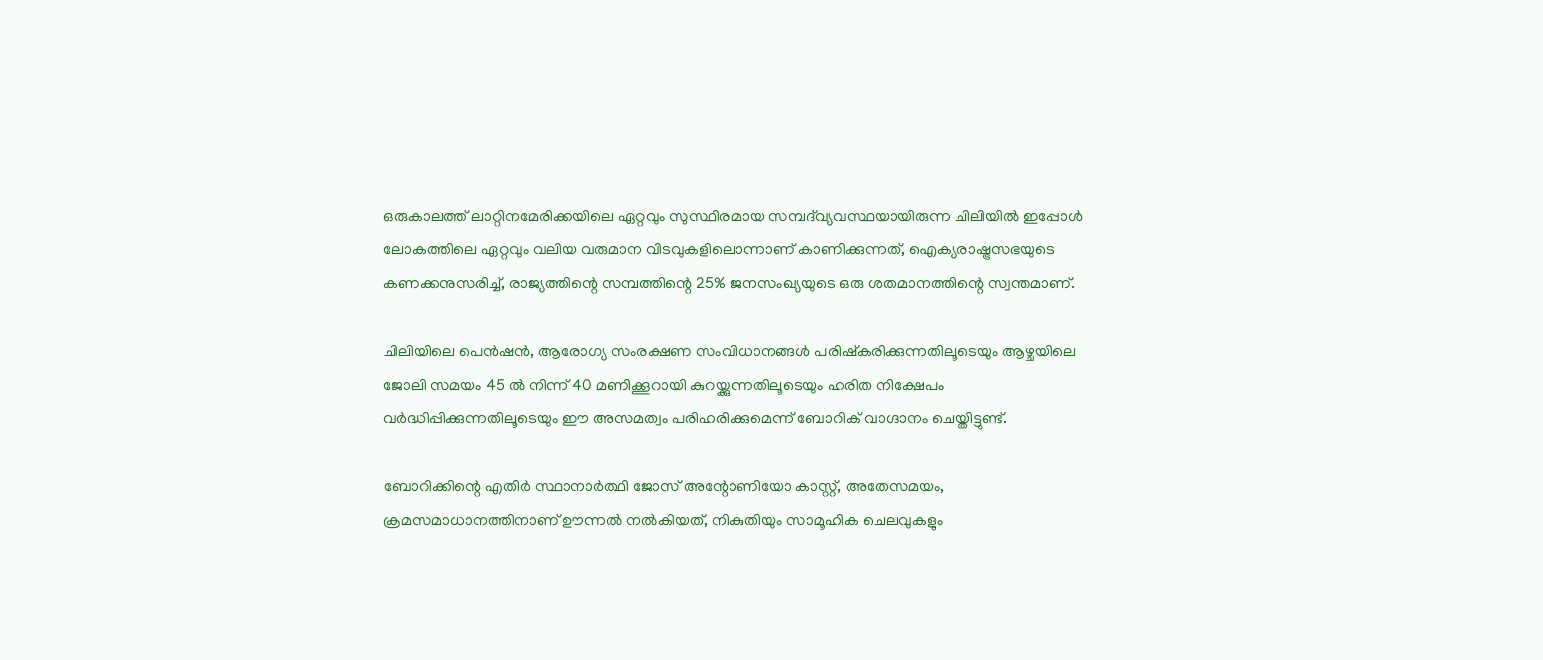ഒരുകാലത്ത് ലാറ്റിനമേരിക്കയിലെ ഏറ്റവും സുസ്ഥിരമായ സമ്പദ്‌വ്യവസ്ഥയായിരുന്ന ചിലിയിൽ ഇപ്പോൾ ലോകത്തിലെ ഏറ്റവും വലിയ വരുമാന വിടവുകളിലൊന്നാണ് കാണിക്കുന്നത്, ഐക്യരാഷ്ട്രസഭയുടെ കണക്കനുസരിച്ച്, രാജ്യത്തിന്റെ സമ്പത്തിന്റെ 25% ജനസംഖ്യയുടെ ഒരു ശതമാനത്തിന്റെ സ്വന്തമാണ്.

ചിലിയിലെ പെൻഷൻ, ആരോഗ്യ സംരക്ഷണ സംവിധാനങ്ങൾ പരിഷ്കരിക്കുന്നതിലൂടെയും ആഴ്ചയിലെ ജോലി സമയം 45 ൽ നിന്ന് 40 മണിക്കൂറായി കുറയ്ക്കുന്നതിലൂടെയും ഹരിത നിക്ഷേപം വർദ്ധിപ്പിക്കുന്നതിലൂടെയും ഈ അസമത്വം പരിഹരിക്കുമെന്ന് ബോറിക് വാഗ്ദാനം ചെയ്തിട്ടുണ്ട്.

ബോറിക്കിന്റെ എതിർ സ്ഥാനാർത്ഥി ജോസ് അന്റോണിയോ കാസ്റ്റ്, അതേസമയം, ക്രമസമാധാനത്തിനാണ് ഊന്നൽ നൽകിയത്, നികുതിയും സാമൂഹിക ചെലവുകളും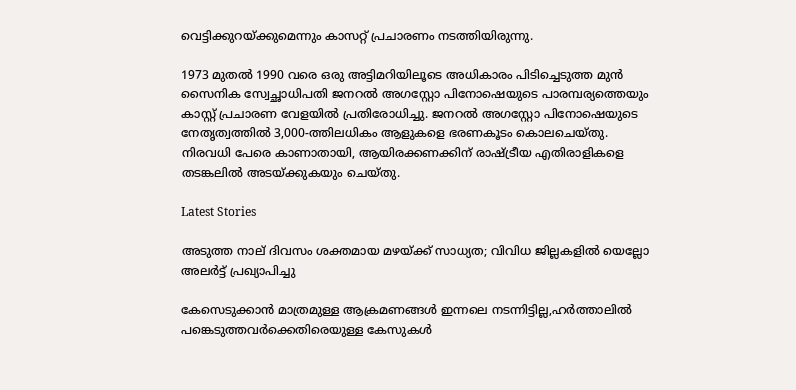വെട്ടിക്കുറയ്ക്കുമെന്നും കാസറ്റ് പ്രചാരണം നടത്തിയിരുന്നു.

1973 മുതൽ 1990 വരെ ഒരു അട്ടിമറിയിലൂടെ അധികാരം പിടിച്ചെടുത്ത മുൻ സൈനിക സ്വേച്ഛാധിപതി ജനറൽ അഗസ്റ്റോ പിനോഷെയുടെ പാരമ്പര്യത്തെയും കാസ്റ്റ് പ്രചാരണ വേളയിൽ പ്രതിരോധിച്ചു. ജനറൽ അഗസ്റ്റോ പിനോഷെയുടെ നേതൃത്വത്തിൽ 3,000-ത്തിലധികം ആളുകളെ ഭരണകൂടം കൊലചെയ്തു. നിരവധി പേരെ കാണാതായി, ആയിരക്കണക്കിന് രാഷ്ട്രീയ എതിരാളികളെ തടങ്കലിൽ അടയ്ക്കുകയും ചെയ്തു.

Latest Stories

അടുത്ത നാല് ദിവസം ശക്തമായ മഴയ്ക്ക് സാധ്യത; വിവിധ ജില്ലകളില്‍ യെല്ലോ അലര്‍ട്ട് പ്രഖ്യാപിച്ചു

കേസെടുക്കാൻ മാത്രമുള്ള ആക്രമണങ്ങൾ ഇന്നലെ നടന്നിട്ടില്ല,ഹർത്താലിൽ പങ്കെടുത്തവർക്കെതിരെയുള്ള കേസുകൾ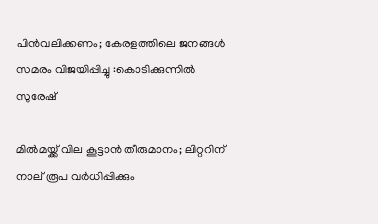പിൻവലിക്കണം; കേരളത്തിലെ ജനങ്ങൾ സമരം വിജയിപ്പിച്ചു :കൊടിക്കുന്നിൽ സുരേഷ്

മില്‍മയ്ക്ക് വില കൂട്ടാന്‍ തീരുമാനം; ലിറ്ററിന് നാല് രൂപ വര്‍ധിപ്പിക്കും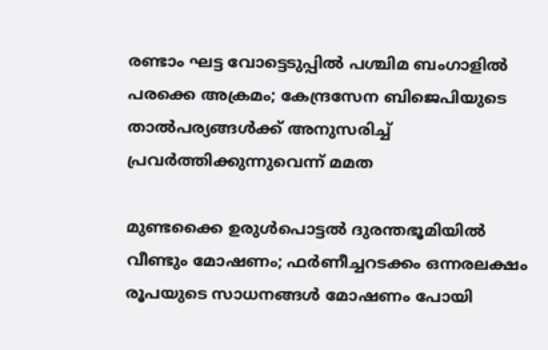രണ്ടാം ഘട്ട വോട്ടെടുപ്പില്‍ പശ്ചിമ ബംഗാളില്‍ പരക്കെ അക്രമം; കേന്ദ്രസേന ബിജെപിയുടെ താല്‍പര്യങ്ങള്‍ക്ക് അനുസരിച്ച് പ്രവര്‍ത്തിക്കുന്നുവെന്ന് മമത

മുണ്ടക്കൈ ഉരുൾപൊട്ടൽ ദുരന്തഭൂമിയിൽ വീണ്ടും മോഷണം; ഫർണീച്ചറടക്കം ഒന്നരലക്ഷം രൂപയുടെ സാധനങ്ങൾ മോഷണം പോയി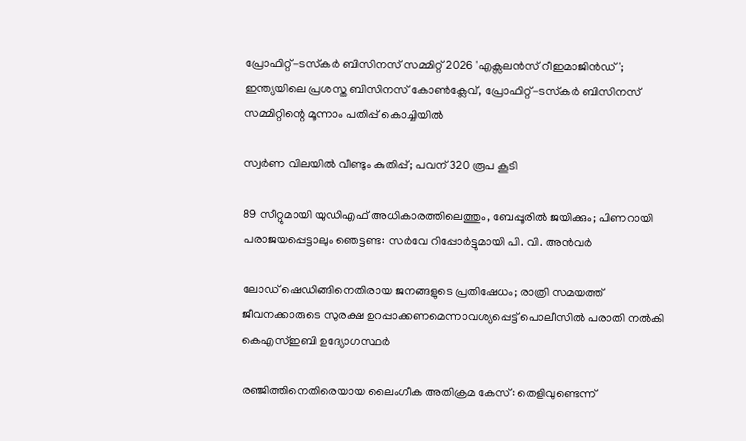പ്രോഫിറ്റ്-ടസ്‌കര്‍ ബിസിനസ് സമ്മിറ്റ് 2026 'എക്സലന്‍സ് റീഇമാജിന്‍ഡ്'; ഇന്ത്യയിലെ പ്രശസ്ത ബിസിനസ് കോണ്‍ക്ലേവ്, പ്രോഫിറ്റ്-ടസ്‌കര്‍ ബിസിനസ് സമ്മിറ്റിന്റെ മൂന്നാം പതിപ്പ് കൊച്ചിയില്‍

സ്വര്‍ണ വിലയില്‍ വീണ്ടും കുതിപ്പ്; പവന് 320 രൂപ കൂടി

89 സീറ്റുമായി യുഡിഎഫ് അധികാരത്തിലെത്തും, ബേപ്പൂരിൽ ജയിക്കും; പിണറായി പരാജയപ്പെട്ടാലും ഞെട്ടണ്ട: സർവേ റിപ്പോർട്ടുമായി പി. വി. അൻവർ

ലോഡ് ഷെഡിങ്ങിനെതിരായ ജനങ്ങളുടെ പ്രതിഷേധം; രാത്രി സമയത്ത് ജീവനക്കാരുടെ സുരക്ഷ ഉറപ്പാക്കണമെന്നാവശ്യപ്പെട്ട് പൊലീസിൽ പരാതി നൽകി കെഎസ്ഇബി ഉദ്യോഗസ്ഥർ

രഞ്ജിത്തിനെതിരെയായ ലൈംഗീക അതിക്രമ കേസ്: തെളിവുണ്ടെന്ന്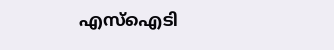എസ്‌ഐടി